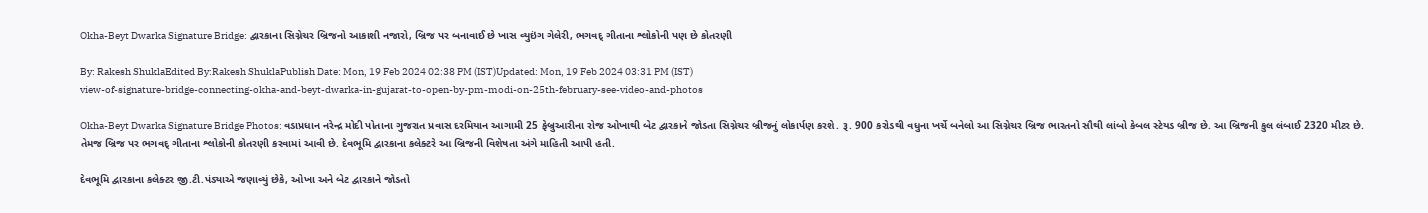Okha-Beyt Dwarka Signature Bridge: દ્વારકાના સિગ્નેચર બ્રિજનો આકાશી નજારો, બ્રિજ પર બનાવાઈ છે ખાસ વ્યુઇંગ ગેલેરી, ભગવદ્ ગીતાના શ્લોકોની પણ છે કોતરણી

By: Rakesh ShuklaEdited By:Rakesh ShuklaPublish Date: Mon, 19 Feb 2024 02:38 PM (IST)Updated: Mon, 19 Feb 2024 03:31 PM (IST)
view-of-signature-bridge-connecting-okha-and-beyt-dwarka-in-gujarat-to-open-by-pm-modi-on-25th-february-see-video-and-photos

Okha-Beyt Dwarka Signature Bridge Photos: વડાપ્રધાન નરેન્દ્ર મોદી પોતાના ગુજરાત પ્રવાસ દરમિયાન આગામી 25 ફેબ્રુઆરીના રોજ ઓખાથી બેટ દ્વારકાને જોડતા સિગ્નેચર બ્રીજનું લોકાર્પણ કરશે. રૂ. 900 કરોડથી વધુના ખર્ચે બનેલો આ સિગ્નેચર બ્રિજ ભારતનો સૌથી લાંબો કેબલ સ્ટેયડ બ્રીજ છે. આ બ્રિજની કુલ લંબાઈ 2320 મીટર છે. તેમજ બ્રિજ પર ભગવદ્ ગીતાના શ્લોકોની કોતરણી કરવામાં આવી છે. દેવભૂમિ દ્વારકાના કલેક્ટરે આ બ્રિજની વિશેષતા અંગે માહિતી આપી હતી.

દેવભૂમિ દ્વારકાના કલેક્ટર જી.ટી.પંડ્યાએ જણાવ્યું છેકે, ઓખા અને બેટ દ્વારકાને જોડતો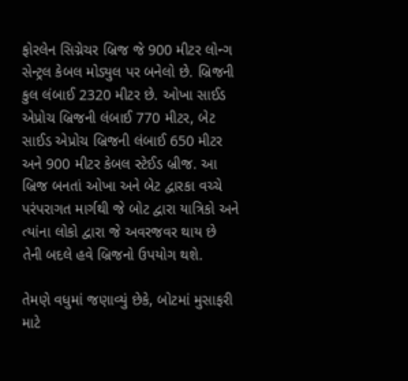ફોરલેન સિગ્નેચર બ્રિજ જે 900 મીટર લોન્ગ સેન્ટ્રલ કેબલ મોડ્યુલ પર બનેલો છે. બ્રિજની કુલ લંબાઈ 2320 મીટર છે. ઓખા સાઈડ એપ્રોચ બ્રિજની લંબાઈ 770 મીટર, બેટ સાઈડ એપ્રોચ બ્રિજની લંબાઈ 650 મીટર અને 900 મીટર કેબલ સ્ટેઈડ બ્રીજ. આ બ્રિજ બનતાં ઓખા અને બેટ દ્વારકા વચ્ચે પરંપરાગત માર્ગથી જે બોટ દ્વારા યાત્રિકો અને ત્યાંના લોકો દ્વારા જે અવરજવર થાય છે તેની બદલે હવે બ્રિજનો ઉપયોગ થશે.

તેમણે વધુમાં જણાવ્યું છેકે, બોટમાં મુસાફરી માટે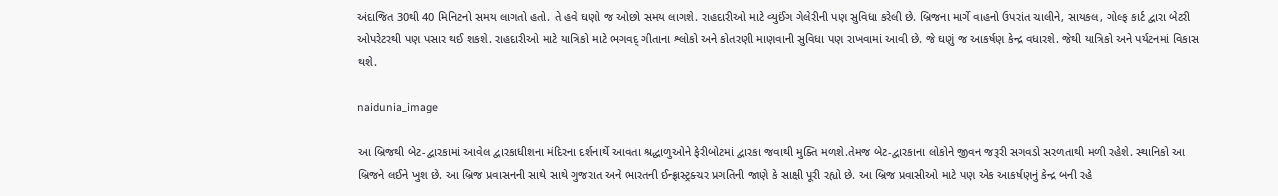અંદાજિત 30થી 40 મિનિટનો સમય લાગતો હતો. તે હવે ઘણો જ ઓછો સમય લાગશે. રાહદારીઓ માટે વ્યુઈંગ ગેલેરીની પણ સુવિધા કરેલી છે. બ્રિજના માર્ગે વાહનો ઉપરાંત ચાલીને, સાયકલ, ગોલ્ફ કાર્ટ દ્વારા બેટરી ઓપરેટરથી પણ પસાર થઈ શકશે. રાહદારીઓ માટે યાત્રિકો માટે ભગવદ્ ગીતાના શ્લોકો અને કોતરણી માણવાની સુવિધા પણ રાખવામાં આવી છે. જે ઘણું જ આકર્ષણ કેન્દ્ર વધારશે. જેથી યાત્રિકો અને પર્યટનમાં વિકાસ થશે.

naidunia_image

આ બ્રિજથી બેટ-દ્વારકામાં આવેલ દ્વારકાધીશના મંદિરના દર્શનાર્થે આવતા શ્રદ્ધાળુઓને ફેરીબોટમાં દ્વારકા જવાથી મુક્તિ મળશે.તેમજ બેટ-દ્વારકાના લોકોને જીવન જરૂરી સગવડો સરળતાથી મળી રહેશે. સ્થાનિકો આ બ્રિજને લઈને ખુશ છે. આ બ્રિજ પ્રવાસનની સાથે સાથે ગુજરાત અને ભારતની ઈન્ફ્રાસ્ટ્રક્ચર પ્રગતિની જાણે કે સાક્ષી પૂરી રહ્યો છે. આ બ્રિજ પ્રવાસીઓ માટે પણ એક આકર્ષણનું કેન્દ્ર બની રહે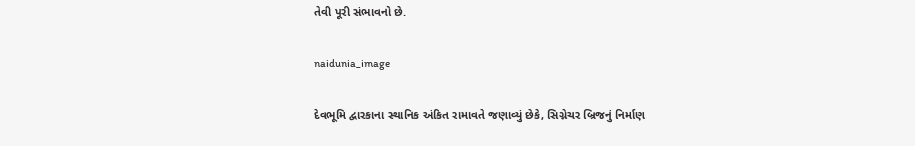તેવી પૂરી સંભાવનો છે.

naidunia_image

દેવભૂમિ દ્વારકાના સ્થાનિક અંકિત રામાવતે જણાવ્યું છેકે, સિગ્નેચર બ્રિજનું નિર્માણ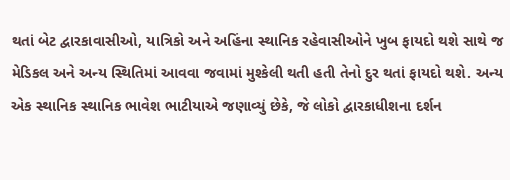થતાં બેટ દ્વારકાવાસીઓ, યાત્રિકો અને અહિંના સ્થાનિક રહેવાસીઓને ખુબ ફાયદો થશે સાથે જ મેડિકલ અને અન્ય સ્થિતિમાં આવવા જવામાં મુશ્કેલી થતી હતી તેનો દુર થતાં ફાયદો થશે. અન્ય એક સ્થાનિક સ્થાનિક ભાવેશ ભાટીયાએ જણાવ્યું છેકે, જે લોકો દ્વારકાધીશના દર્શન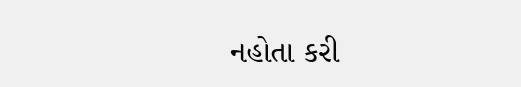નહોતા કરી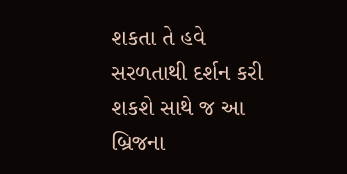શકતા તે હવે સરળતાથી દર્શન કરી શકશે સાથે જ આ બ્રિજના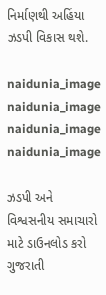નિર્માણથી અહિંયા ઝડપી વિકાસ થશે.

naidunia_image
naidunia_image
naidunia_image
naidunia_image

ઝડપી અને વિશ્વસનીય સમાચારો માટે ડાઉનલોડ કરો ગુજરાતી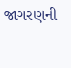જાગરણની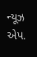ન્યૂઝ એપ.